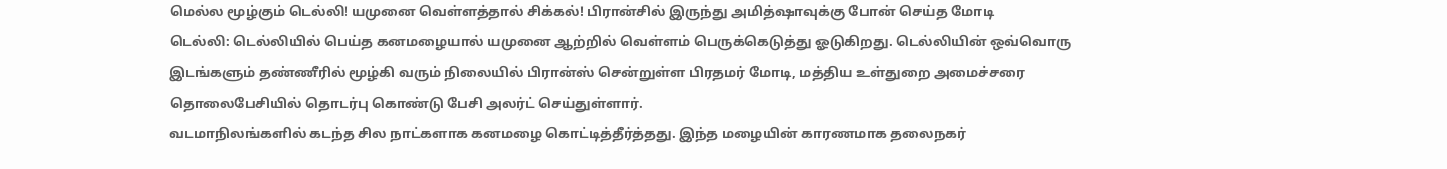மெல்ல மூழ்கும் டெல்லி! யமுனை வெள்ளத்தால் சிக்கல்! பிரான்சில் இருந்து அமித்ஷாவுக்கு போன் செய்த மோடி
டெல்லி: டெல்லியில் பெய்த கனமழையால் யமுனை ஆற்றில் வெள்ளம் பெருக்கெடுத்து ஓடுகிறது. டெல்லியின் ஒவ்வொரு இடங்களும் தண்ணீரில் மூழ்கி வரும் நிலையில் பிரான்ஸ் சென்றுள்ள பிரதமர் மோடி, மத்திய உள்துறை அமைச்சரை தொலைபேசியில் தொடர்பு கொண்டு பேசி அலர்ட் செய்துள்ளார்.
வடமாநிலங்களில் கடந்த சில நாட்களாக கனமழை கொட்டித்தீர்த்தது. இந்த மழையின் காரணமாக தலைநகர்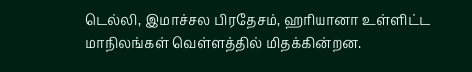டெல்லி, இமாச்சல பிரதேசம், ஹரியானா உள்ளிட்ட மாநிலங்கள் வெள்ளத்தில் மிதக்கின்றன.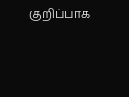குறிப்பாக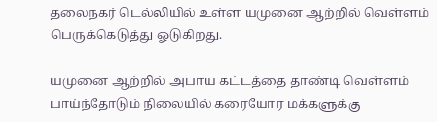தலைநகர் டெல்லியில் உள்ள யமுனை ஆற்றில் வெள்ளம் பெருக்கெடுத்து ஓடுகிறது.

யமுனை ஆற்றில் அபாய கட்டத்தை தாண்டி வெள்ளம் பாய்ந்தோடும் நிலையில் கரையோர மக்களுக்கு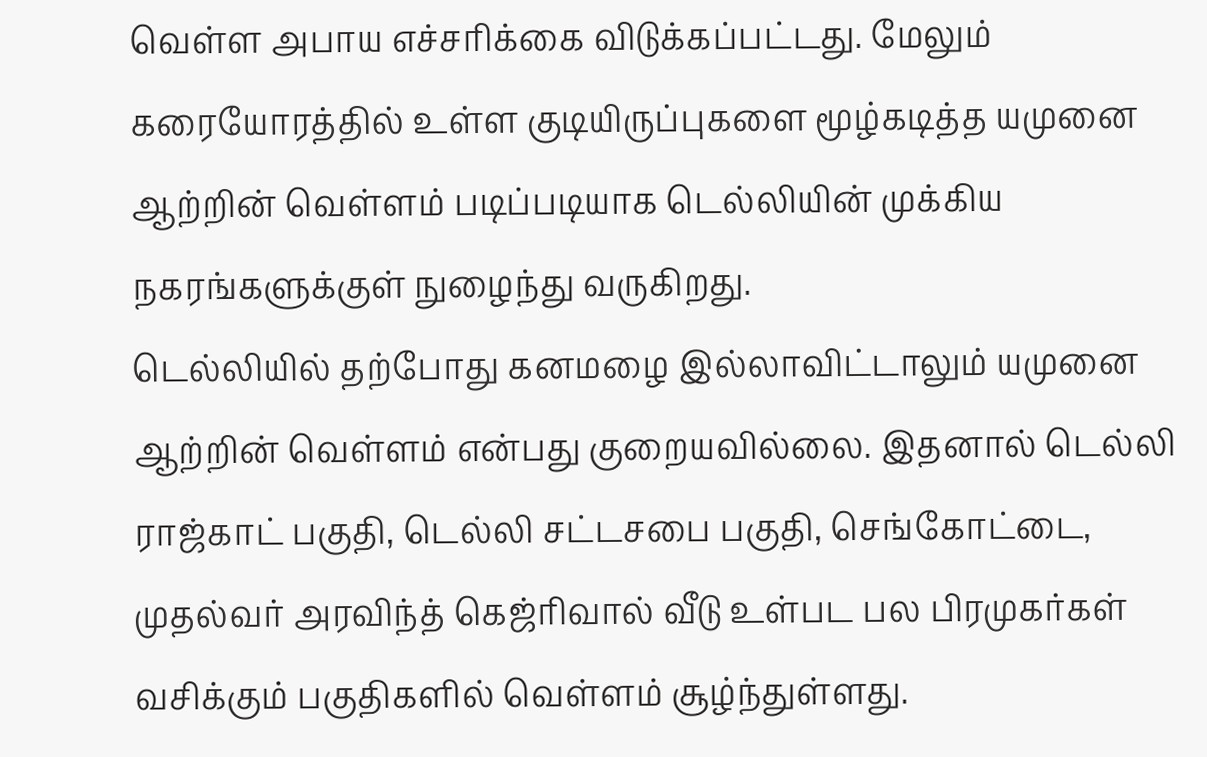வெள்ள அபாய எச்சரிக்கை விடுக்கப்பட்டது. மேலும் கரையோரத்தில் உள்ள குடியிருப்புகளை மூழ்கடித்த யமுனை ஆற்றின் வெள்ளம் படிப்படியாக டெல்லியின் முக்கிய நகரங்களுக்குள் நுழைந்து வருகிறது.
டெல்லியில் தற்போது கனமழை இல்லாவிட்டாலும் யமுனை ஆற்றின் வெள்ளம் என்பது குறையவில்லை. இதனால் டெல்லி ராஜ்காட் பகுதி, டெல்லி சட்டசபை பகுதி, செங்கோட்டை, முதல்வர் அரவிந்த் கெஜ்ரிவால் வீடு உள்பட பல பிரமுகர்கள் வசிக்கும் பகுதிகளில் வெள்ளம் சூழ்ந்துள்ளது.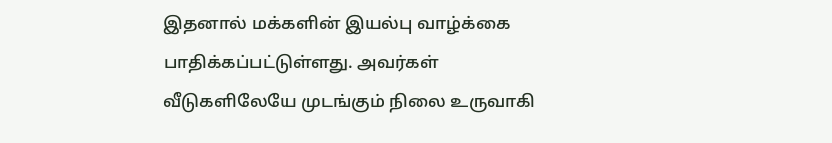இதனால் மக்களின் இயல்பு வாழ்க்கை பாதிக்கப்பட்டுள்ளது. அவர்கள் வீடுகளிலேயே முடங்கும் நிலை உருவாகி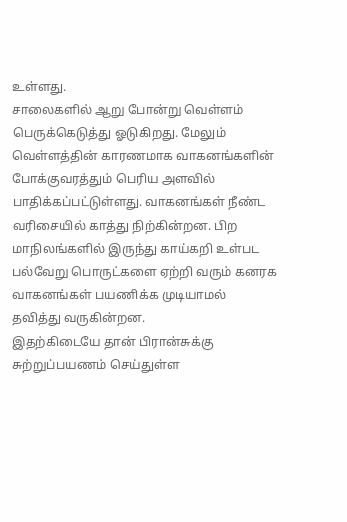உள்ளது.
சாலைகளில் ஆறு போன்று வெள்ளம் பெருக்கெடுத்து ஓடுகிறது. மேலும் வெள்ளத்தின் காரணமாக வாகனங்களின் போக்குவரத்தும் பெரிய அளவில் பாதிக்கப்பட்டுள்ளது. வாகனங்கள் நீண்ட வரிசையில் காத்து நிற்கின்றன. பிற மாநிலங்களில் இருந்து காய்கறி உள்பட பல்வேறு பொருட்களை ஏற்றி வரும் கனரக வாகனங்கள் பயணிக்க முடியாமல் தவித்து வருகின்றன.
இதற்கிடையே தான் பிரான்சுக்கு சுற்றுப்பயணம் செய்துள்ள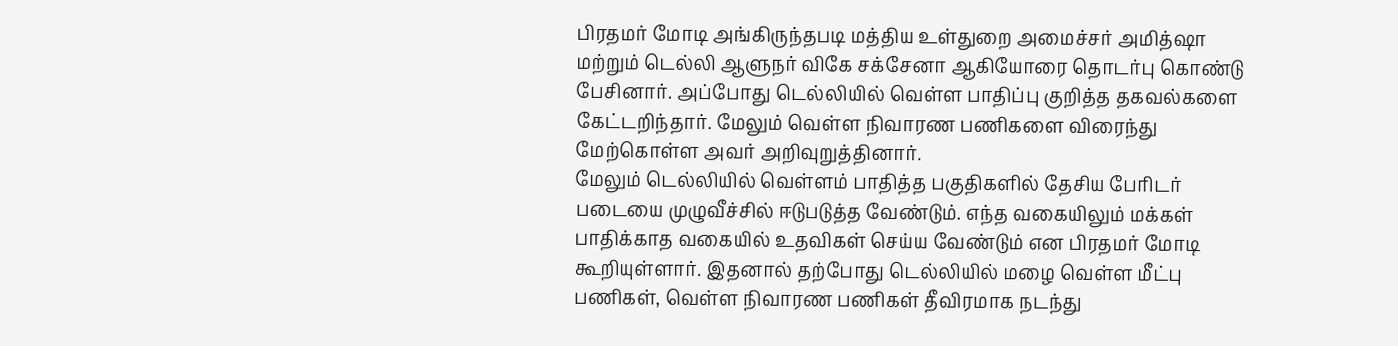பிரதமர் மோடி அங்கிருந்தபடி மத்திய உள்துறை அமைச்சர் அமித்ஷா மற்றும் டெல்லி ஆளுநர் விகே சக்சேனா ஆகியோரை தொடர்பு கொண்டு பேசினார். அப்போது டெல்லியில் வெள்ள பாதிப்பு குறித்த தகவல்களை கேட்டறிந்தார். மேலும் வெள்ள நிவாரண பணிகளை விரைந்து மேற்கொள்ள அவர் அறிவுறுத்தினார்.
மேலும் டெல்லியில் வெள்ளம் பாதித்த பகுதிகளில் தேசிய பேரிடர் படையை முழுவீச்சில் ஈடுபடுத்த வேண்டும். எந்த வகையிலும் மக்கள் பாதிக்காத வகையில் உதவிகள் செய்ய வேண்டும் என பிரதமர் மோடி கூறியுள்ளார். இதனால் தற்போது டெல்லியில் மழை வெள்ள மீட்பு பணிகள், வெள்ள நிவாரண பணிகள் தீவிரமாக நடந்து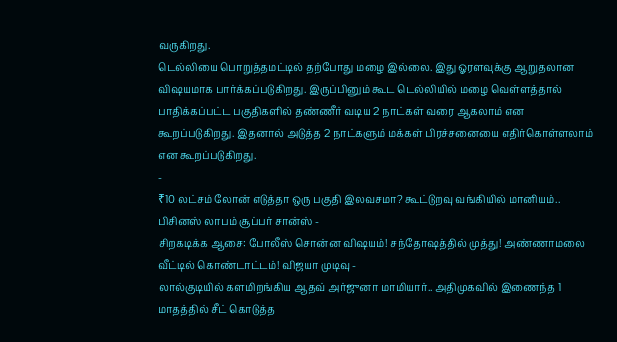வருகிறது.
டெல்லியை பொறுத்தமட்டில் தற்போது மழை இல்லை. இது ஓரளவுக்கு ஆறுதலான விஷயமாக பார்க்கப்படுகிறது. இருப்பினும் கூட டெல்லியில் மழை வெள்ளத்தால் பாதிக்கப்பட்ட பகுதிகளில் தண்ணீர் வடிய 2 நாட்கள் வரை ஆகலாம் என கூறப்படுகிறது. இதனால் அடுத்த 2 நாட்களும் மக்கள் பிரச்சனையை எதிர்கொள்ளலாம் என கூறப்படுகிறது.
-
₹10 லட்சம் லோன் எடுத்தா ஒரு பகுதி இலவசமா? கூட்டுறவு வங்கியில் மானியம்.. பிசினஸ் லாபம் சூப்பர் சான்ஸ் -
சிறகடிக்க ஆசை: போலீஸ் சொன்ன விஷயம்! சந்தோஷத்தில் முத்து! அண்ணாமலை வீட்டில் கொண்டாட்டம்! விஜயா முடிவு -
லால்குடியில் களமிறங்கிய ஆதவ் அர்ஜுனா மாமியார்.. அதிமுகவில் இணைந்த 1 மாதத்தில் சீட் கொடுத்த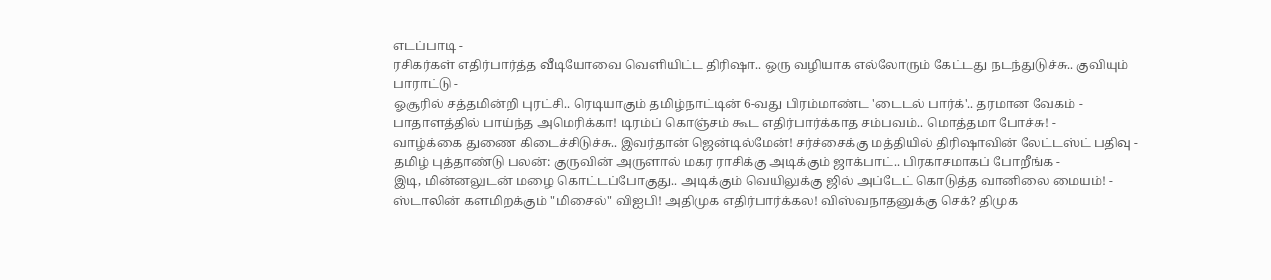எடப்பாடி -
ரசிகர்கள் எதிர்பார்த்த வீடியோவை வெளியிட்ட திரிஷா.. ஒரு வழியாக எல்லோரும் கேட்டது நடந்துடுச்சு.. குவியும் பாராட்டு -
ஓசூரில் சத்தமின்றி புரட்சி.. ரெடியாகும் தமிழ்நாட்டின் 6-வது பிரம்மாண்ட 'டைடல் பார்க்'.. தரமான வேகம் -
பாதாளத்தில் பாய்ந்த அமெரிக்கா! டிரம்ப் கொஞ்சம் கூட எதிர்பார்க்காத சம்பவம்.. மொத்தமா போச்சு! -
வாழ்க்கை துணை கிடைச்சிடுச்சு.. இவர்தான் ஜென்டில்மேன்! சர்ச்சைக்கு மத்தியில் திரிஷாவின் லேட்டஸ்ட் பதிவு -
தமிழ் புத்தாண்டு பலன்: குருவின் அருளால் மகர ராசிக்கு அடிக்கும் ஜாக்பாட்.. பிரகாசமாகப் போறீங்க -
இடி, மின்னலுடன் மழை கொட்டப்போகுது.. அடிக்கும் வெயிலுக்கு ஜில் அப்டேட் கொடுத்த வானிலை மையம்! -
ஸ்டாலின் களமிறக்கும் "மிசைல்" விஐபி! அதிமுக எதிர்பார்க்கல! விஸ்வநாதனுக்கு செக்? திமுக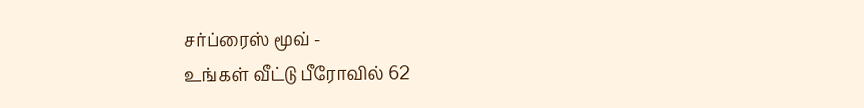சர்ப்ரைஸ் மூவ் -
உங்கள் வீட்டு பீரோவில் 62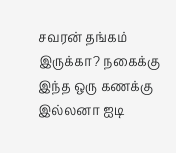சவரன் தங்கம் இருக்கா? நகைக்கு இந்த ஒரு கணக்கு இல்லனா ஐடி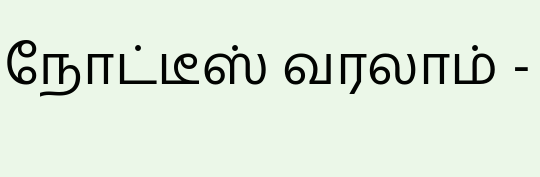நோட்டீஸ் வரலாம் -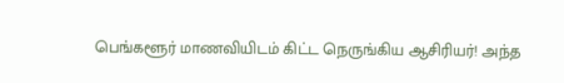பெங்களூர் மாணவியிடம் கிட்ட நெருங்கிய ஆசிரியர்! அந்த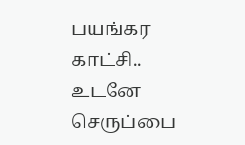பயங்கர காட்சி.. உடனே செருப்பை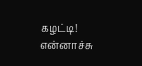கழட்டி! என்னாச்சு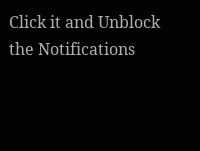Click it and Unblock the Notifications